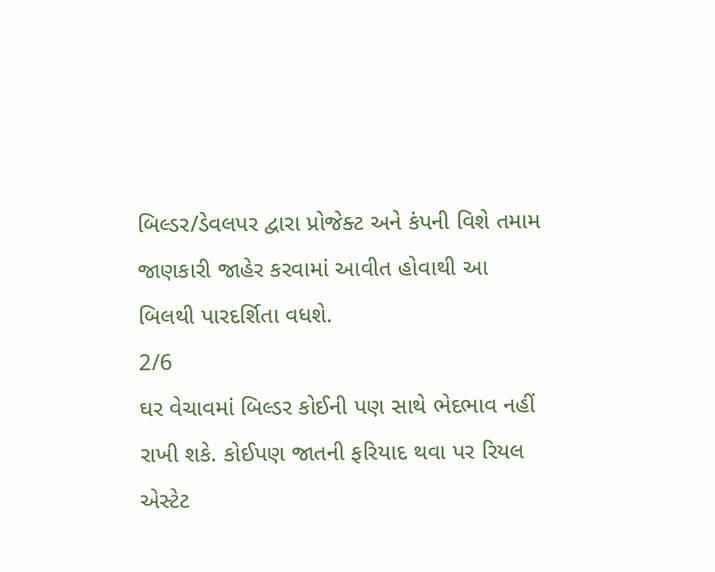બિલ્ડર/ડેવલપર દ્વારા પ્રોજેક્ટ અને કંપની વિશે તમામ જાણકારી જાહેર કરવામાં આવીત હોવાથી આ બિલથી પારદર્શિતા વધશે.
2/6
ઘર વેચાવમાં બિલ્ડર કોઈની પણ સાથે ભેદભાવ નહીં રાખી શકે. કોઈપણ જાતની ફરિયાદ થવા પર રિયલ એસ્ટેટ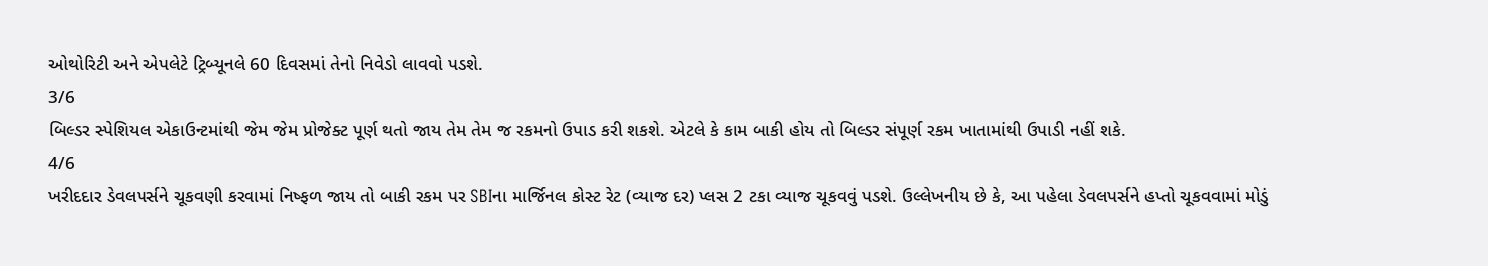ઓથોરિટી અને એપલેટે ટ્રિબ્યૂનલે 60 દિવસમાં તેનો નિવેડો લાવવો પડશે.
3/6
બિલ્ડર સ્પેશિયલ એકાઉન્ટમાંથી જેમ જેમ પ્રોજેક્ટ પૂર્ણ થતો જાય તેમ તેમ જ રકમનો ઉપાડ કરી શકશે. એટલે કે કામ બાકી હોય તો બિલ્ડર સંપૂર્ણ રકમ ખાતામાંથી ઉપાડી નહીં શકે.
4/6
ખરીદદાર ડેવલપર્સને ચૂકવણી કરવામાં નિષ્ફળ જાય તો બાકી રકમ પર SBIના માર્જિનલ કોસ્ટ રેટ (વ્યાજ દર) પ્લસ 2 ટકા વ્યાજ ચૂકવવું પડશે. ઉલ્લેખનીય છે કે, આ પહેલા ડેવલપર્સને હપ્તો ચૂકવવામાં મોડું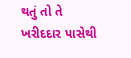થતું તો તે ખરીદદાર પાસેથી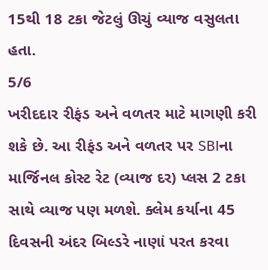15થી 18 ટકા જેટલું ઊચું વ્યાજ વસુલતા હતા.
5/6
ખરીદદાર રીફંડ અને વળતર માટે માગણી કરી શકે છે. આ રીફંડ અને વળતર પર SBIના માર્જિનલ કોસ્ટ રેટ (વ્યાજ દર) પ્લસ 2 ટકા સાથે વ્યાજ પણ મળશે. ક્લેમ કર્યાના 45 દિવસની અંદર બિલ્ડરે નાણાં પરત કરવા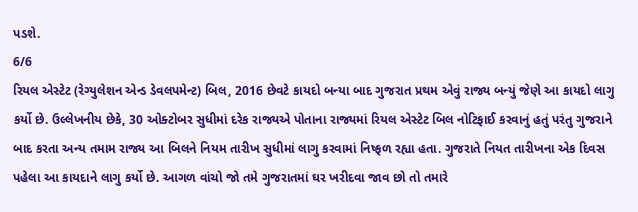પડશે.
6/6
રિયલ એસ્ટેટ (રેગ્યુલેશન એન્ડ ડેવલપમેન્ટ) બિલ, 2016 છેવટે કાયદો બન્યા બાદ ગુજરાત પ્રથમ એવું રાજ્ય બન્યું જેણે આ કાયદો લાગુ કર્યો છે. ઉલ્લેખનીય છેકે, 30 ઓક્ટોબર સુધીમાં દરેક રાજ્યએ પોતાના રાજ્યમાં રિયલ એસ્ટેટ બિલ નોટિફાઈ કરવાનું હતું પરંતુ ગુજરાને બાદ કરતા અન્ય તમામ રાજ્ય આ બિલને નિયમ તારીખ સુધીમાં લાગુ કરવામાં નિષ્ફળ રહ્યા હતા. ગુજરાતે નિયત તારીખના એક દિવસ પહેલા આ કાયદાને લાગુ કર્યો છે. આગળ વાંચો જો તમે ગુજરાતમાં ઘર ખરીદવા જાવ છો તો તમારે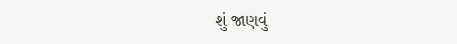શું જાણવું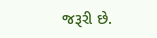જરૂરી છે.